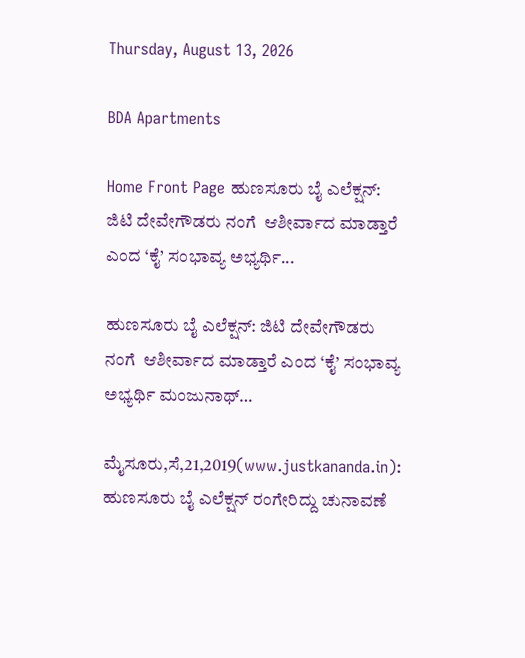Thursday, August 13, 2026

BDA Apartments

Home Front Page ಹುಣಸೂರು ಬೈ ಎಲೆಕ್ಷನ್: ಜಿಟಿ ದೇವೇಗೌಡರು ನಂಗೆ  ಆಶೀರ್ವಾದ ಮಾಡ್ತಾರೆ ಎಂದ ‘ಕೈ’ ಸಂಭಾವ್ಯ ಅಭ್ಯರ್ಥಿ...

ಹುಣಸೂರು ಬೈ ಎಲೆಕ್ಷನ್: ಜಿಟಿ ದೇವೇಗೌಡರು ನಂಗೆ  ಆಶೀರ್ವಾದ ಮಾಡ್ತಾರೆ ಎಂದ ‘ಕೈ’ ಸಂಭಾವ್ಯ ಅಭ್ಯರ್ಥಿ ಮಂಜುನಾಥ್…

ಮೈಸೂರು,ಸೆ,21,2019(www.justkananda.in): ಹುಣಸೂರು ಬೈ ಎಲೆಕ್ಷನ್ ರಂಗೇರಿದ್ದು ಚುನಾವಣೆ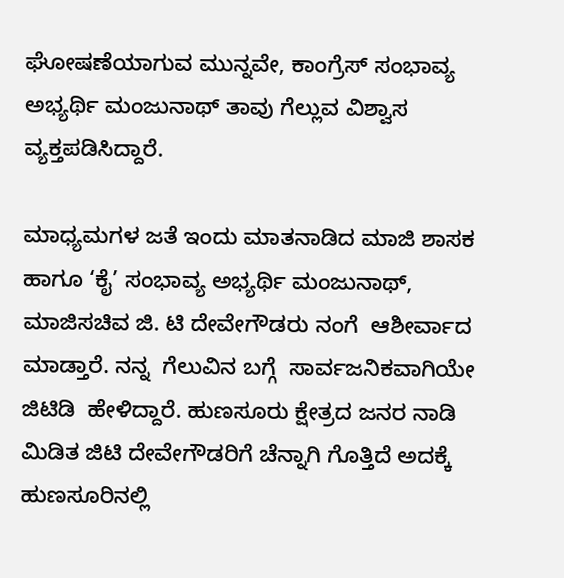ಘೋಷಣೆಯಾಗುವ ಮುನ್ನವೇ, ಕಾಂಗ್ರೆಸ್ ಸಂಭಾವ್ಯ ಅಭ್ಯರ್ಥಿ ಮಂಜುನಾಥ್ ತಾವು ಗೆಲ್ಲುವ ವಿಶ್ವಾಸ ವ್ಯಕ್ತಪಡಿಸಿದ್ದಾರೆ.

ಮಾಧ್ಯಮಗಳ ಜತೆ ಇಂದು ಮಾತನಾಡಿದ ಮಾಜಿ ಶಾಸಕ ಹಾಗೂ ‘ಕೈ’ ಸಂಭಾವ್ಯ ಅಭ್ಯರ್ಥಿ ಮಂಜುನಾಥ್,  ಮಾಜಿಸಚಿವ ಜಿ. ಟಿ ದೇವೇಗೌಡರು ನಂಗೆ  ಆಶೀರ್ವಾದ ಮಾಡ್ತಾರೆ. ನನ್ನ  ಗೆಲುವಿನ ಬಗ್ಗೆ  ಸಾರ್ವಜನಿಕವಾಗಿಯೇ ಜಿಟಿಡಿ  ಹೇಳಿದ್ದಾರೆ. ಹುಣಸೂರು ಕ್ಷೇತ್ರದ ಜನರ ನಾಡಿ ಮಿಡಿತ ಜಿಟಿ ದೇವೇಗೌಡರಿಗೆ ಚೆನ್ನಾಗಿ ಗೊತ್ತಿದೆ ಅದಕ್ಕೆ ಹುಣಸೂರಿನಲ್ಲಿ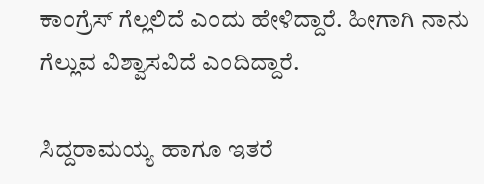ಕಾಂಗ್ರೆಸ್ ಗೆಲ್ಲಲಿದೆ ಎಂದು ಹೇಳಿದ್ದಾರೆ. ಹೀಗಾಗಿ ನಾನು ಗೆಲ್ಲುವ ವಿಶ್ವಾಸವಿದೆ ಎಂದಿದ್ದಾರೆ.

ಸಿದ್ದರಾಮಯ್ಯ ಹಾಗೂ ಇತರೆ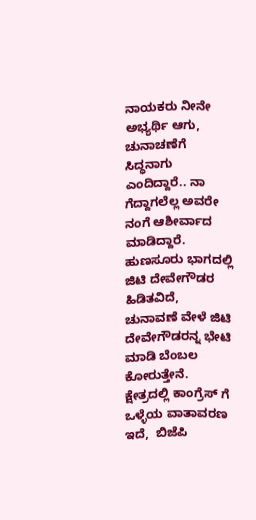ನಾಯಕರು ನೀನೇ ಅಭ್ಯರ್ಥಿ ಆಗು,  ಚುನಾಚಣೆಗೆ ಸಿದ್ಧನಾಗು ಎಂದಿದ್ದಾರೆ.. ನಾ ಗೆದ್ದಾಗಲೆಲ್ಲ ಅವರೇ ನಂಗೆ ಆಶೀರ್ವಾದ ಮಾಡಿದ್ದಾರೆ. ಹುಣಸೂರು ಭಾಗದಲ್ಲಿ ಜಿಟಿ ದೇವೇಗೌಡರ  ಹಿಡಿತವಿದೆ,  ಚುನಾವಣೆ ವೇಳೆ ಜಿಟಿ ದೇವೇಗೌಡರನ್ನ ಭೇಟಿ ಮಾಡಿ ಬೆಂಬಲ ಕೋರುತ್ತೇನೆ. ಕ್ಷೇತ್ರದಲ್ಲಿ ಕಾಂಗ್ರೆಸ್ ಗೆ ಒಳ್ಳೆಯ ವಾತಾವರಣ ಇದೆ,  ಬಿಜೆಪಿ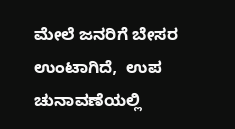ಮೇಲೆ ಜನರಿಗೆ ಬೇಸರ ಉಂಟಾಗಿದೆ,  ಉಪ ಚುನಾವಣೆಯಲ್ಲಿ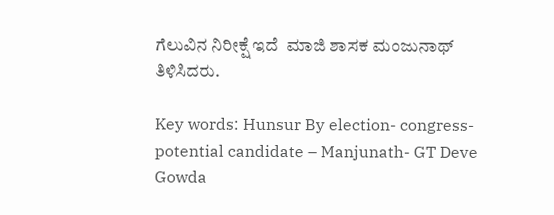ಗೆಲುವಿನ ನಿರೀಕ್ಷೆ ಇದೆ  ಮಾಜಿ ಶಾಸಕ ಮಂಜುನಾಥ್ ತಿಳಿಸಿದರು.

Key words: Hunsur By election- congress- potential candidate – Manjunath- GT Deve Gowda